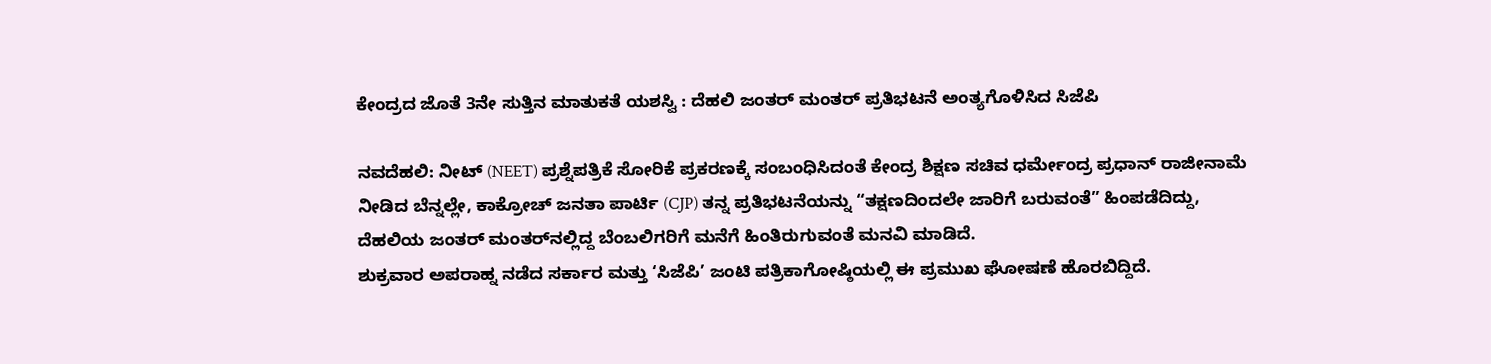ಕೇಂದ್ರದ ಜೊತೆ 3ನೇ ಸುತ್ತಿನ ಮಾತುಕತೆ ಯಶಸ್ವಿ : ದೆಹಲಿ ಜಂತರ್‌ ಮಂತರ್‌ ಪ್ರತಿಭಟನೆ ಅಂತ್ಯಗೊಳಿಸಿದ ಸಿಜೆಪಿ

ನವದೆಹಲಿ: ನೀಟ್ (NEET) ಪ್ರಶ್ನೆಪತ್ರಿಕೆ ಸೋರಿಕೆ ಪ್ರಕರಣಕ್ಕೆ ಸಂಬಂಧಿಸಿದಂತೆ ಕೇಂದ್ರ ಶಿಕ್ಷಣ ಸಚಿವ ಧರ್ಮೇಂದ್ರ ಪ್ರಧಾನ್ ರಾಜೀನಾಮೆ ನೀಡಿದ ಬೆನ್ನಲ್ಲೇ, ಕಾಕ್ರೋಚ್‌ ಜನತಾ ಪಾರ್ಟಿ (CJP) ತನ್ನ ಪ್ರತಿಭಟನೆಯನ್ನು “ತಕ್ಷಣದಿಂದಲೇ ಜಾರಿಗೆ ಬರುವಂತೆ” ಹಿಂಪಡೆದಿದ್ದು, ದೆಹಲಿಯ ಜಂತರ್ ಮಂತರ್‌ನಲ್ಲಿದ್ದ ಬೆಂಬಲಿಗರಿಗೆ ಮನೆಗೆ ಹಿಂತಿರುಗುವಂತೆ ಮನವಿ ಮಾಡಿದೆ.
ಶುಕ್ರವಾರ ಅಪರಾಹ್ನ ನಡೆದ ಸರ್ಕಾರ ಮತ್ತು ‘ಸಿಜೆಪಿ’ ಜಂಟಿ ಪತ್ರಿಕಾಗೋಷ್ಠಿಯಲ್ಲಿ ಈ ಪ್ರಮುಖ ಘೋಷಣೆ ಹೊರಬಿದ್ದಿದೆ.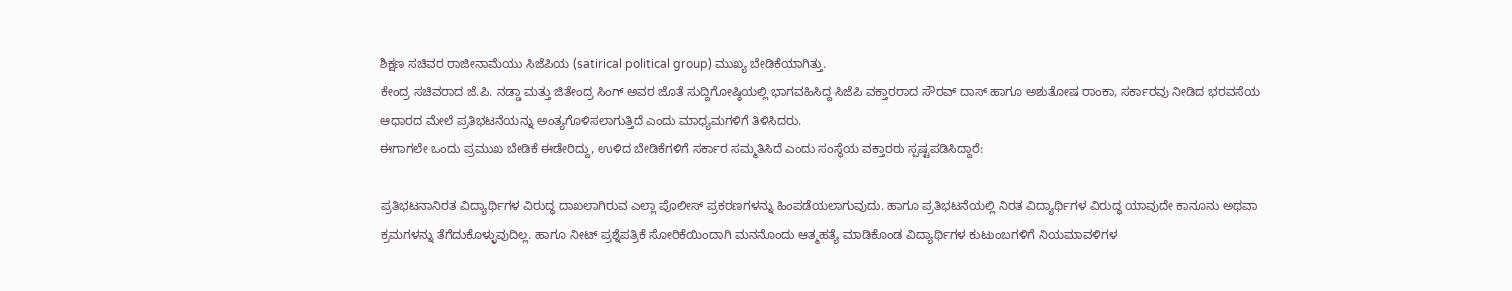ಶಿಕ್ಷಣ ಸಚಿವರ ರಾಜೀನಾಮೆಯು ಸಿಜೆಪಿಯ (satirical political group) ಮುಖ್ಯ ಬೇಡಿಕೆಯಾಗಿತ್ತು.
ಕೇಂದ್ರ ಸಚಿವರಾದ ಜೆ.ಪಿ. ನಡ್ಡಾ ಮತ್ತು ಜಿತೇಂದ್ರ ಸಿಂಗ್ ಅವರ ಜೊತೆ ಸುದ್ದಿಗೋಷ್ಠಿಯಲ್ಲಿ ಭಾಗವಹಿಸಿದ್ದ ಸಿಜೆಪಿ ವಕ್ತಾರರಾದ ಸೌರವ್ ದಾಸ್ ಹಾಗೂ ಅಶುತೋಷ ರಾಂಕಾ, ಸರ್ಕಾರವು ನೀಡಿದ ಭರವಸೆಯ ಆಧಾರದ ಮೇಲೆ ಪ್ರತಿಭಟನೆಯನ್ನು ಅಂತ್ಯಗೊಳಿಸಲಾಗುತ್ತಿದೆ ಎಂದು ಮಾಧ್ಯಮಗಳಿಗೆ ತಿಳಿಸಿದರು.
ಈಗಾಗಲೇ ಒಂದು ಪ್ರಮುಖ ಬೇಡಿಕೆ ಈಡೇರಿದ್ದು, ಉಳಿದ ಬೇಡಿಕೆಗಳಿಗೆ ಸರ್ಕಾರ ಸಮ್ಮತಿಸಿದೆ ಎಂದು ಸಂಸ್ಥೆಯ ವಕ್ತಾರರು ಸ್ಪಷ್ಟಪಡಿಸಿದ್ದಾರೆ:

ಪ್ರತಿಭಟನಾನಿರತ ವಿದ್ಯಾರ್ಥಿಗಳ ವಿರುದ್ಧ ದಾಖಲಾಗಿರುವ ಎಲ್ಲಾ ಪೊಲೀಸ್ ಪ್ರಕರಣಗಳನ್ನು ಹಿಂಪಡೆಯಲಾಗುವುದು. ಹಾಗೂ ಪ್ರತಿಭಟನೆಯಲ್ಲಿ ನಿರತ ವಿದ್ಯಾರ್ಥಿಗಳ ವಿರುದ್ಧ ಯಾವುದೇ ಕಾನೂನು ಅಥವಾ ಕ್ರಮಗಳನ್ನು ತೆಗೆದುಕೊಳ್ಳುವುದಿಲ್ಲ. ಹಾಗೂ ನೀಟ್ ಪ್ರಶ್ನೆಪತ್ರಿಕೆ ಸೋರಿಕೆಯಿಂದಾಗಿ ಮನನೊಂದು ಆತ್ಮಹತ್ಯೆ ಮಾಡಿಕೊಂಡ ವಿದ್ಯಾರ್ಥಿಗಳ ಕುಟುಂಬಗಳಿಗೆ ನಿಯಮಾವಳಿಗಳ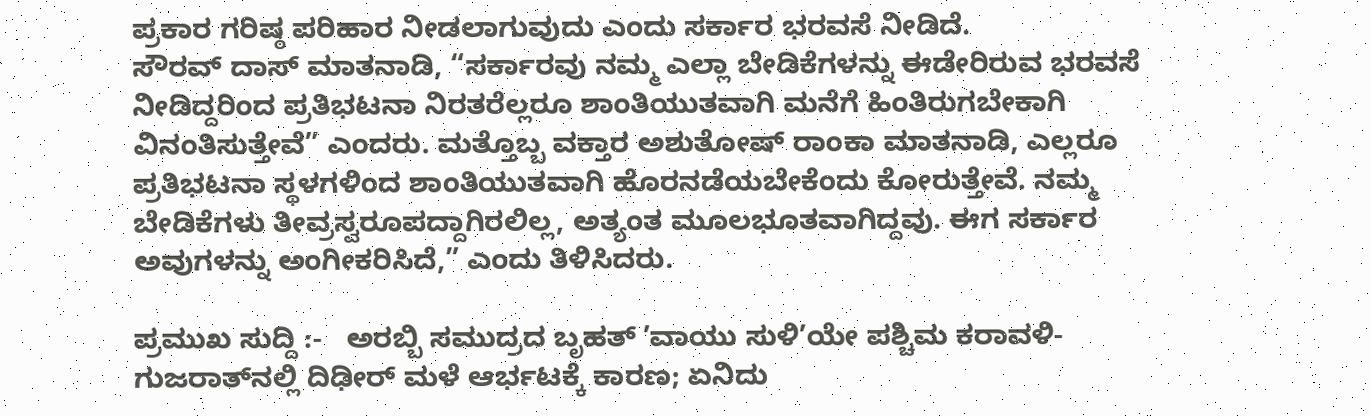ಪ್ರಕಾರ ಗರಿಷ್ಠ ಪರಿಹಾರ ನೀಡಲಾಗುವುದು ಎಂದು ಸರ್ಕಾರ ಭರವಸೆ ನೀಡಿದೆ.
ಸೌರವ್ ದಾಸ್ ಮಾತನಾಡಿ, “ಸರ್ಕಾರವು ನಮ್ಮ ಎಲ್ಲಾ ಬೇಡಿಕೆಗಳನ್ನು ಈಡೇರಿರುವ ಭರವಸೆ ನೀಡಿದ್ದರಿಂದ ಪ್ರತಿಭಟನಾ ನಿರತರೆಲ್ಲರೂ ಶಾಂತಿಯುತವಾಗಿ ಮನೆಗೆ ಹಿಂತಿರುಗಬೇಕಾಗಿ ವಿನಂತಿಸುತ್ತೇವೆ” ಎಂದರು. ಮತ್ತೊಬ್ಬ ವಕ್ತಾರ ಅಶುತೋಷ್ ರಾಂಕಾ ಮಾತನಾಡಿ, ಎಲ್ಲರೂ ಪ್ರತಿಭಟನಾ ಸ್ಥಳಗಳಿಂದ ಶಾಂತಿಯುತವಾಗಿ ಹೊರನಡೆಯಬೇಕೆಂದು ಕೋರುತ್ತೇವೆ. ನಮ್ಮ ಬೇಡಿಕೆಗಳು ತೀವ್ರಸ್ವರೂಪದ್ದಾಗಿರಲಿಲ್ಲ, ಅತ್ಯಂತ ಮೂಲಭೂತವಾಗಿದ್ದವು. ಈಗ ಸರ್ಕಾರ ಅವುಗಳನ್ನು ಅಂಗೀಕರಿಸಿದೆ,” ಎಂದು ತಿಳಿಸಿದರು.

ಪ್ರಮುಖ ಸುದ್ದಿ :-   ಅರಬ್ಬಿ ಸಮುದ್ರದ ಬೃಹತ್ ʼವಾಯು ಸುಳಿʼಯೇ ಪಶ್ಚಿಮ ಕರಾವಳಿ-ಗುಜರಾತ್‌ನಲ್ಲಿ ದಿಢೀರ್‌ ಮಳೆ ಆರ್ಭಟಕ್ಕೆ ಕಾರಣ; ಏನಿದು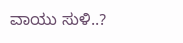ವಾಯು ಸುಳಿ..?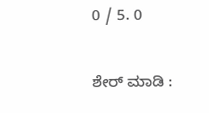0 / 5. 0

ಶೇರ್ ಮಾಡಿ :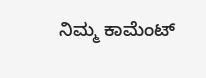ನಿಮ್ಮ ಕಾಮೆಂಟ್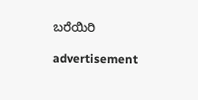ಬರೆಯಿರಿ

advertisement